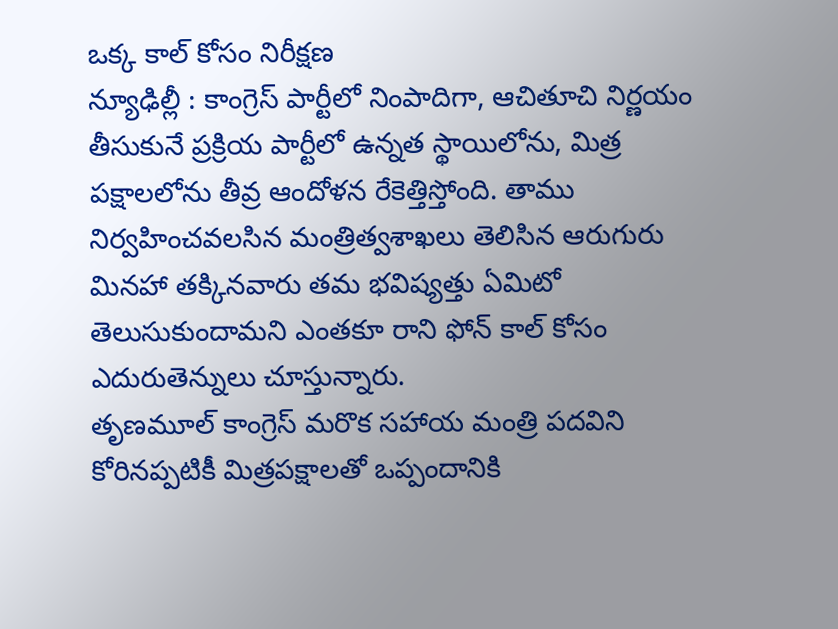ఒక్క కాల్ కోసం నిరీక్షణ
న్యూఢిల్లీ : కాంగ్రెస్ పార్టీలో నింపాదిగా, ఆచితూచి నిర్ణయం తీసుకునే ప్రక్రియ పార్టీలో ఉన్నత స్థాయిలోను, మిత్ర పక్షాలలోను తీవ్ర ఆందోళన రేకెత్తిస్తోంది. తాము నిర్వహించవలసిన మంత్రిత్వశాఖలు తెలిసిన ఆరుగురు మినహా తక్కినవారు తమ భవిష్యత్తు ఏమిటో తెలుసుకుందామని ఎంతకూ రాని ఫోన్ కాల్ కోసం ఎదురుతెన్నులు చూస్తున్నారు.
తృణమూల్ కాంగ్రెస్ మరొక సహాయ మంత్రి పదవిని కోరినప్పటికీ మిత్రపక్షాలతో ఒప్పందానికి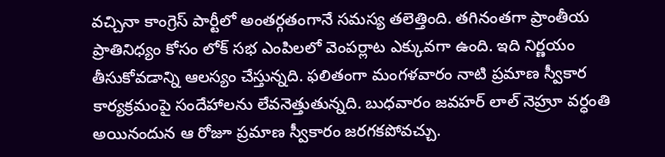వచ్చినా కాంగ్రెస్ పార్టీలో అంతర్గతంగానే సమస్య తలెత్తింది. తగినంతగా ప్రాంతీయ ప్రాతినిధ్యం కోసం లోక్ సభ ఎంపిలలో వెంపర్లాట ఎక్కువగా ఉంది. ఇది నిర్ణయం తీసుకోవడాన్ని ఆలస్యం చేస్తున్నది. ఫలితంగా మంగళవారం నాటి ప్రమాణ స్వీకార కార్యక్రమంపై సందేహాలను లేవనెత్తుతున్నది. బుధవారం జవహర్ లాల్ నెహ్రూ వర్ధంతి అయినందున ఆ రోజూ ప్రమాణ స్వీకారం జరగకపోవచ్చు.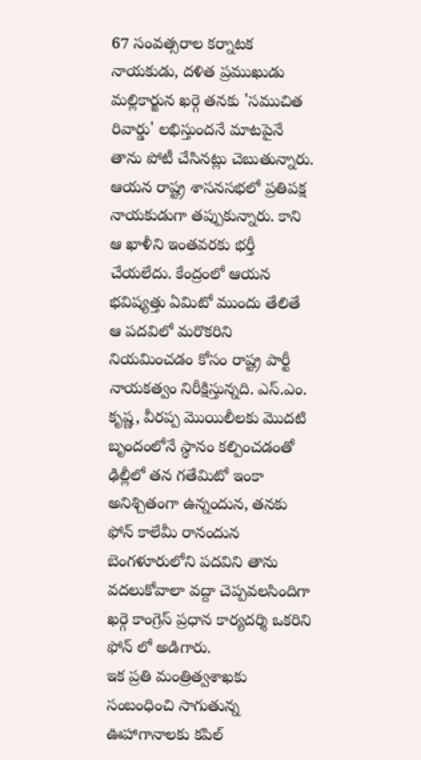67 సంవత్సరాల కర్నాటక నాయకుడు, దళిత ప్రముఖుడు మల్లికార్జున ఖర్గె తనకు 'సముచిత రివార్డు' లభిస్తుందనే మాటపైనే తాను పోటీ చేసినట్లు చెబుతున్నారు. ఆయన రాష్ట్ర శాసనసభలో ప్రతిపక్ష నాయకుడుగా తప్పుకున్నారు. కాని ఆ ఖాళీని ఇంతవరకు భర్తీ చేయలేదు. కేంద్రంలో ఆయన భవిష్యత్తు ఏమిటో ముందు తేలితే ఆ పదవిలో మరొకరిని నియమించడం కోసం రాష్ట్ర పార్టీ నాయకత్వం నిరీక్షిస్తున్నది. ఎస్.ఎం. కృష్ణ, వీరప్ప మొయిలీలకు మొదటి బృందంలోనే స్థానం కల్పించడంతో ఢిల్లీలో తన గతేమిటో ఇంకా అనిశ్చితంగా ఉన్నందున, తనకు ఫోన్ కాలేమీ రానందున బెంగళూరులోని పదవిని తాను వదలుకోవాలా వద్దా చెప్పవలసిందిగా ఖర్గె కాంగ్రెస్ ప్రధాన కార్యదర్శి ఒకరిని ఫోన్ లో అడిగారు.
ఇక ప్రతి మంత్రిత్వశాఖకు సంబంధించి సాగుతున్న ఊహాగానాలకు కపిల్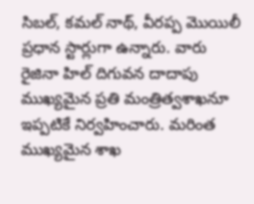సిబల్, కమల్ నాథ్, వీరప్ప మొయిలీ ప్రధాన స్టార్లుగా ఉన్నారు. వారు రైజినా హిల్ దిగువన దాదాపు ముఖ్యమైన ప్రతి మంత్రిత్వశాఖనూ ఇప్పటికే నిర్వహించారు. మరింత ముఖ్యమైన శాఖ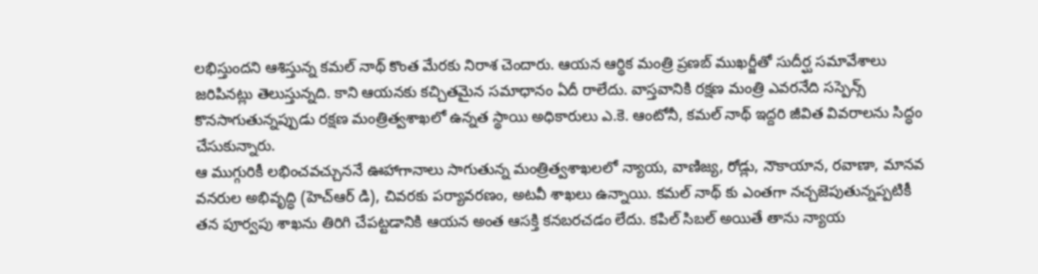లభిస్తుందని ఆశిస్తున్న కమల్ నాథ్ కొంత మేరకు నిరాశ చెందారు. ఆయన ఆర్థిక మంత్రి ప్రణబ్ ముఖర్జీతో సుదీర్ఘ సమావేశాలు జరిపినట్లు తెలుస్తున్నది. కాని ఆయనకు కచ్చితమైన సమాధానం ఏదీ రాలేదు. వాస్తవానికి రక్షణ మంత్రి ఎవరనేది సస్పెన్స్ కొనసాగుతున్నప్పుడు రక్షణ మంత్రిత్వశాఖలో ఉన్నత స్థాయి అధికారులు ఎ.కె. ఆంటోనీ, కమల్ నాథ్ ఇద్దరి జీవిత వివరాలను సిద్ధం చేసుకున్నారు.
ఆ ముగ్గురికీ లభించవచ్చుననే ఊహాగానాలు సాగుతున్న మంత్రిత్వశాఖలలో న్యాయ, వాణిజ్య, రోడ్లు, నౌకాయాన, రవాణా, మానవ వనరుల అభివృద్ధి (హెచ్ఆర్ డి), చివరకు పర్యావరణం, అటవీ శాఖలు ఉన్నాయి. కమల్ నాథ్ కు ఎంతగా నచ్చజెపుతున్నప్పటికీ తన పూర్వపు శాఖను తిరిగి చేపట్టడానికి ఆయన అంత ఆసక్తి కనబరచడం లేదు. కపిల్ సిబల్ అయితే తాను న్యాయ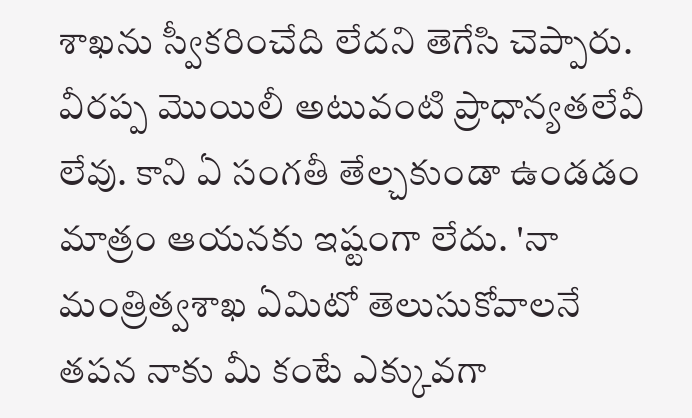శాఖను స్వీకరించేది లేదని తెగేసి చెప్పారు. వీరప్ప మొయిలీ అటువంటి ప్రాధాన్యతలేవీ లేవు. కాని ఏ సంగతీ తేల్చకుండా ఉండడం మాత్రం ఆయనకు ఇష్టంగా లేదు. 'నా మంత్రిత్వశాఖ ఏమిటో తెలుసుకోవాలనే తపన నాకు మీ కంటే ఎక్కువగా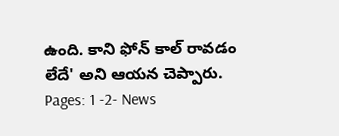ఉంది. కాని ఫోన్ కాల్ రావడం లేదే' అని ఆయన చెప్పారు.
Pages: 1 -2- News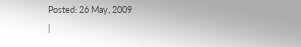Posted: 26 May, 2009
|